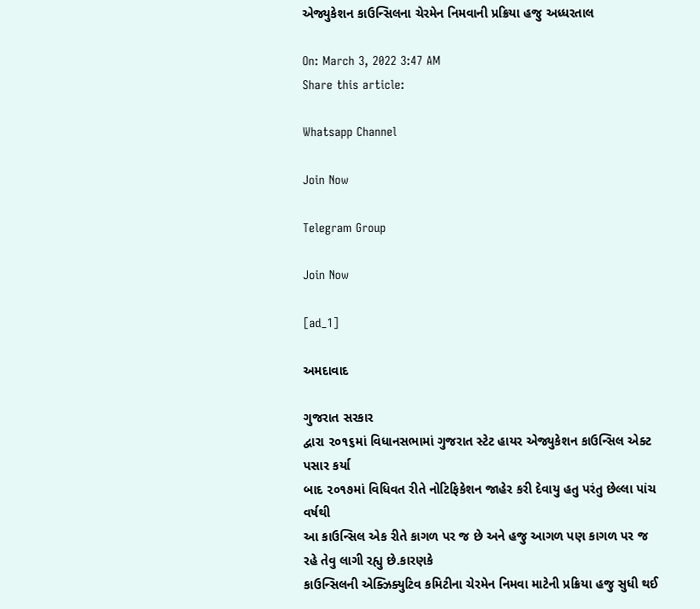એજ્યુકેશન કાઉન્સિલના ચેરમેન નિમવાની પ્રક્રિયા હજુ અધ્ધરતાલ

On: March 3, 2022 3:47 AM
Share this article:

Whatsapp Channel

Join Now

Telegram Group

Join Now

[ad_1]

અમદાવાદ

ગુજરાત સરકાર
દ્વારા ૨૦૧૬માં વિધાનસભામાં ગુજરાત સ્ટેટ હાયર એજ્યુકેશન કાઉન્સિલ એક્ટ પસાર કર્યા
બાદ ૨૦૧૭માં વિધિવત રીતે નોટિફિકેશન જાહેર કરી દેવાયુ હતુ પરંતુ છેલ્લા પાંચ વર્ષથી
આ કાઉન્સિલ એક રીતે કાગળ પર જ છે અને હજુ આગળ પણ કાગળ પર જ રહે તેવુ લાગી રહ્યુ છે.કારણકે
કાઉન્સિલની એક્ઝિક્યુટિવ કમિટીના ચેરમેન નિમવા માટેની પ્રક્રિયા હજુ સુધી થઈ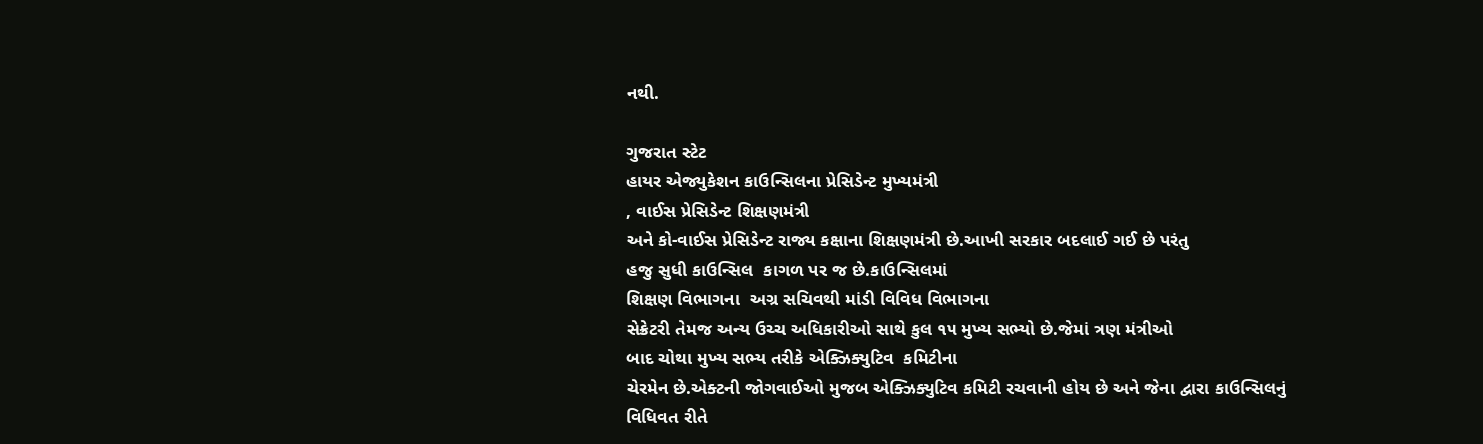નથી.

ગુજરાત સ્ટેટ
હાયર એજ્યુકેશન કાઉન્સિલના પ્રેસિડેન્ટ મુખ્યમંત્રી
, વાઈસ પ્રેસિડેન્ટ શિક્ષણમંત્રી
અને કો-વાઈસ પ્રેસિડેન્ટ રાજ્ય કક્ષાના શિક્ષણમંત્રી છે.આખી સરકાર બદલાઈ ગઈ છે પરંતુ
હજુ સુધી કાઉન્સિલ  કાગળ પર જ છે.કાઉન્સિલમાં
શિક્ષણ વિભાગના  અગ્ર સચિવથી માંડી વિવિધ વિભાગના
સેક્રેટરી તેમજ અન્ય ઉચ્ચ અધિકારીઓ સાથે કુલ ૧૫ મુખ્ય સભ્યો છે.જેમાં ત્રણ મંત્રીઓ
બાદ ચોથા મુખ્ય સભ્ય તરીકે એક્ઝિક્યુટિવ  કમિટીના
ચેરમેન છે.એક્ટની જોગવાઈઓ મુજબ એક્ઝિક્યુટિવ કમિટી રચવાની હોય છે અને જેના દ્વારા કાઉન્સિલનું
વિધિવત રીતે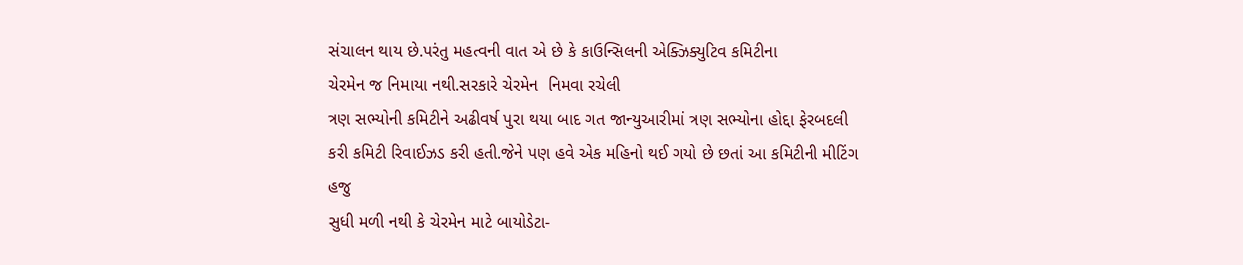સંચાલન થાય છે.પરંતુ મહત્વની વાત એ છે કે કાઉન્સિલની એક્ઝિક્યુટિવ કમિટીના
ચેરમેન જ નિમાયા નથી.સરકારે ચેરમેન  નિમવા રચેલી
ત્રણ સભ્યોની કમિટીને અઢીવર્ષ પુરા થયા બાદ ગત જાન્યુઆરીમાં ત્રણ સભ્યોના હોદ્દા ફેરબદલી
કરી કમિટી રિવાઈઝડ કરી હતી.જેને પણ હવે એક મહિનો થઈ ગયો છે છતાં આ કમિટીની મીટિંગ હજુ
સુધી મળી નથી કે ચેરમેન માટે બાયોડેટા-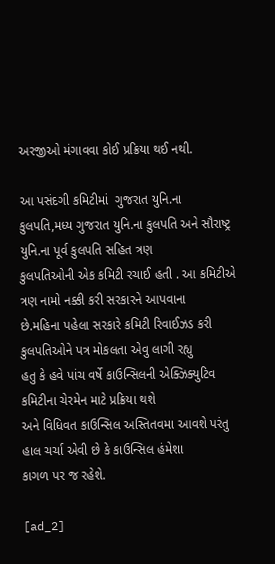અરજીઓ મંગાવવા કોઈ પ્રક્રિયા થઈ નથી.

આ પસંદગી કમિટીમાં  ગુજરાત યુનિ.ના કુલપતિ,મધ્ય ગુજરાત યુનિ.ના કુલપતિ અને સૌરાષ્ટ્ર યુનિ.ના પૂર્વ કુલપતિ સહિત ત્રણ
કુલપતિઓની એક કમિટી રચાઈ હતી . આ કમિટીએ ત્રણ નામો નક્કી કરી સરકારને આપવાના
છે.મહિના પહેલા સરકારે કમિટી રિવાઈઝડ કરી કુલપતિઓને પત્ર મોકલતા એવુ લાગી રહ્યુ
હતુ કે હવે પાંચ વર્ષે કાઉન્સિલની એક્ઝિક્યુટિવ કમિટીના ચેરમેન માટે પ્રક્રિયા થશે
અને વિધિવત કાઉન્સિલ અસ્તિતવમા આવશે પરંતુ હાલ ચર્ચા એવી છે કે કાઉન્સિલ હંમેશા
કાગળ પર જ રહેશે.

[ad_2]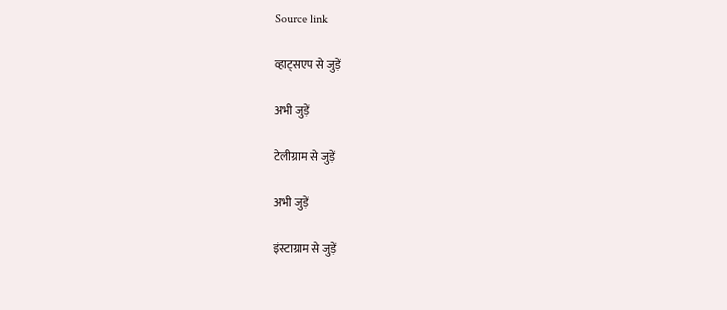Source link

व्हाट्सएप से जुड़ें

अभी जुड़ें

टेलीग्राम से जुड़ें

अभी जुड़ें

इंस्टाग्राम से जुड़ें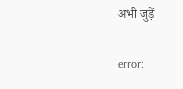अभी जुड़ें

error: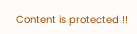Content is protected !!